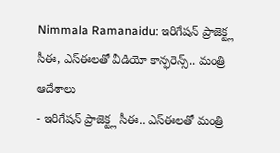Nimmala Ramanaidu: ఇరిగేషన్ ప్రాజెక్ట్ల సీఈ, ఎస్ఈలతో వీడియో కాన్ఫరెన్స్.. మంత్రి ఆదేశాలు
- ఇరిగేషన్ ప్రాజెక్ట్ల సీఈ.. ఎస్ఈలతో మంత్రి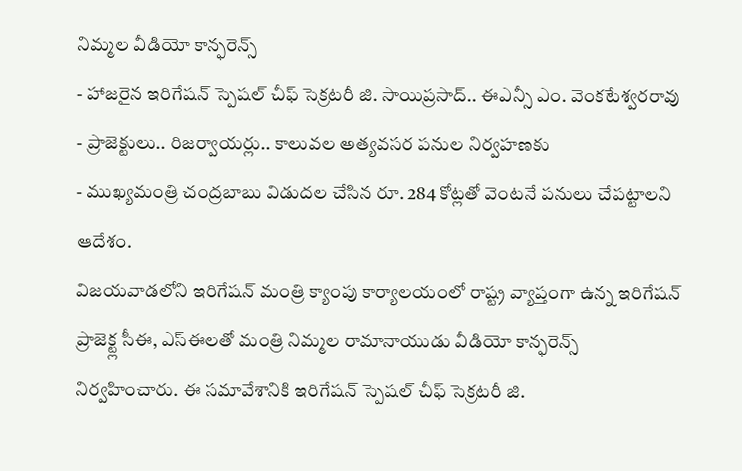నిమ్మల వీడియో కాన్ఫరెన్స్
- హాజరైన ఇరిగేషన్ స్పెషల్ చీఫ్ సెక్రటరీ జి. సాయిప్రసాద్.. ఈఎన్సీ ఎం. వెంకటేశ్వరరావు
- ప్రాజెక్టులు.. రిజర్వాయర్లు.. కాలువల అత్యవసర పనుల నిర్వహణకు
- ముఖ్యమంత్రి చంద్రబాబు విడుదల చేసిన రూ. 284 కోట్లతో వెంటనే పనులు చేపట్టాలని ఆదేశం.
విజయవాడలోని ఇరిగేషన్ మంత్రి క్యాంపు కార్యాలయంలో రాష్ట్ర వ్యాప్తంగా ఉన్న ఇరిగేషన్ ప్రాజెక్ట్ల సీఈ, ఎస్ఈలతో మంత్రి నిమ్మల రామానాయుడు వీడియో కాన్ఫరెన్స్ నిర్వహించారు. ఈ సమావేశానికి ఇరిగేషన్ స్పెషల్ చీఫ్ సెక్రటరీ జి.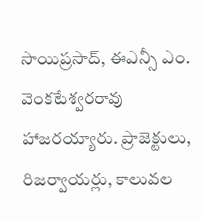సాయిప్రసాద్, ఈఎన్సీ ఎం. వెంకటేశ్వరరావు హాజరయ్యారు. ప్రాజెక్టులు, రిజర్వాయర్లు, కాలువల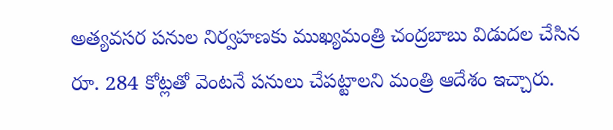అత్యవసర పనుల నిర్వహణకు ముఖ్యమంత్రి చంద్రబాబు విడుదల చేసిన రూ. 284 కోట్లతో వెంటనే పనులు చేపట్టాలని మంత్రి ఆదేశం ఇచ్చారు.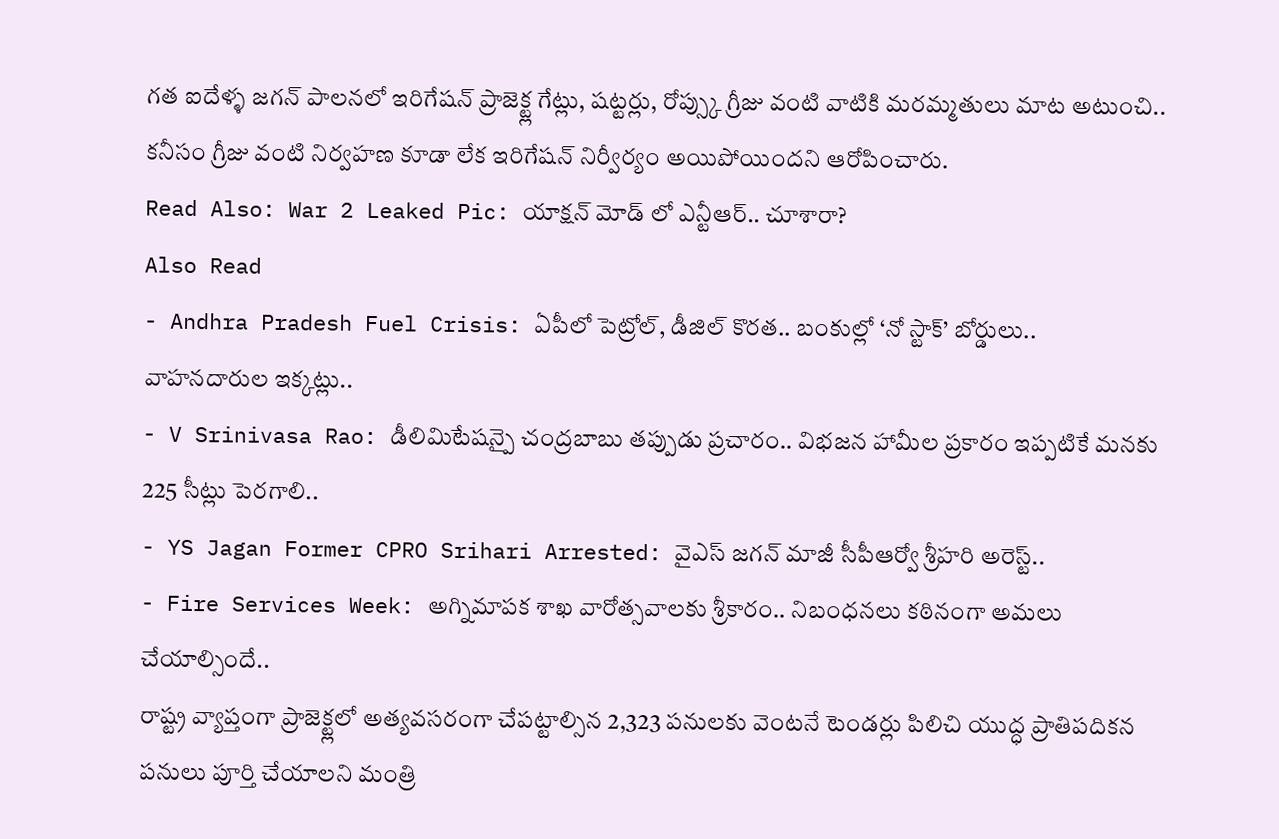గత ఐదేళ్ళ జగన్ పాలనలో ఇరిగేషన్ ప్రాజెక్ట్ల గేట్లు, షట్టర్లు, రోప్స్కు గ్రీజు వంటి వాటికి మరమ్మతులు మాట అటుంచి.. కనీసం గ్రీజు వంటి నిర్వహణ కూడా లేక ఇరిగేషన్ నిర్వీర్యం అయిపోయిందని ఆరోపించారు.
Read Also: War 2 Leaked Pic: యాక్షన్ మోడ్ లో ఎన్టీఆర్.. చూశారా?
Also Read
- Andhra Pradesh Fuel Crisis: ఏపీలో పెట్రోల్, డీజిల్ కొరత.. బంకుల్లో ‘నో స్టాక్’ బోర్డులు.. వాహనదారుల ఇక్కట్లు..
- V Srinivasa Rao: డీలిమిటేషన్పై చంద్రబాబు తప్పుడు ప్రచారం.. విభజన హామీల ప్రకారం ఇప్పటికే మనకు 225 సీట్లు పెరగాలి..
- YS Jagan Former CPRO Srihari Arrested: వైఎస్ జగన్ మాజీ సీపీఆర్వో శ్రీహరి అరెస్ట్..
- Fire Services Week: అగ్నిమాపక శాఖ వారోత్సవాలకు శ్రీకారం.. నిబంధనలు కఠినంగా అమలు చేయాల్సిందే..
రాష్ట్ర వ్యాప్తంగా ప్రాజెక్ట్లలో అత్యవసరంగా చేపట్టాల్సిన 2,323 పనులకు వెంటనే టెండర్లు పిలిచి యుద్ధ ప్రాతిపదికన పనులు పూర్తి చేయాలని మంత్రి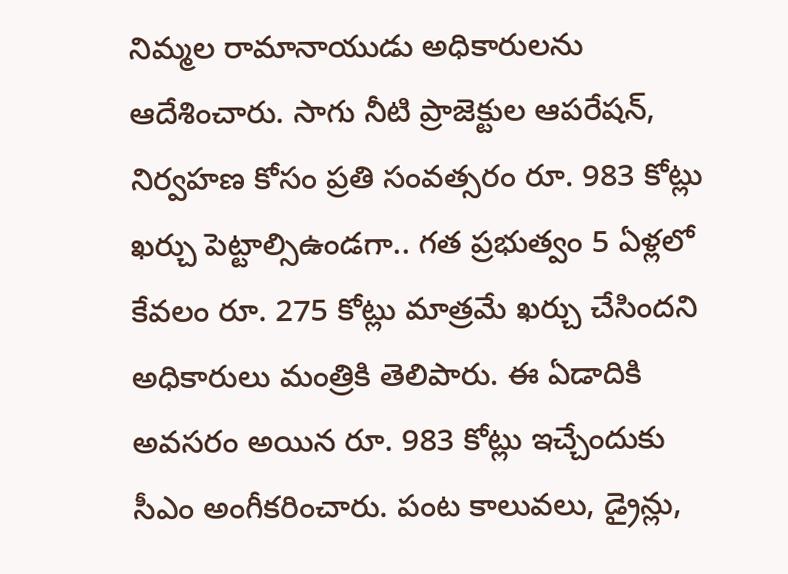నిమ్మల రామానాయుడు అధికారులను ఆదేశించారు. సాగు నీటి ప్రాజెక్టుల ఆపరేషన్, నిర్వహణ కోసం ప్రతి సంవత్సరం రూ. 983 కోట్లు ఖర్చు పెట్టాల్సిఉండగా.. గత ప్రభుత్వం 5 ఏళ్లలో కేవలం రూ. 275 కోట్లు మాత్రమే ఖర్చు చేసిందని అధికారులు మంత్రికి తెలిపారు. ఈ ఏడాదికి అవసరం అయిన రూ. 983 కోట్లు ఇచ్చేందుకు సీఎం అంగీకరించారు. పంట కాలువలు, డ్రైన్లు,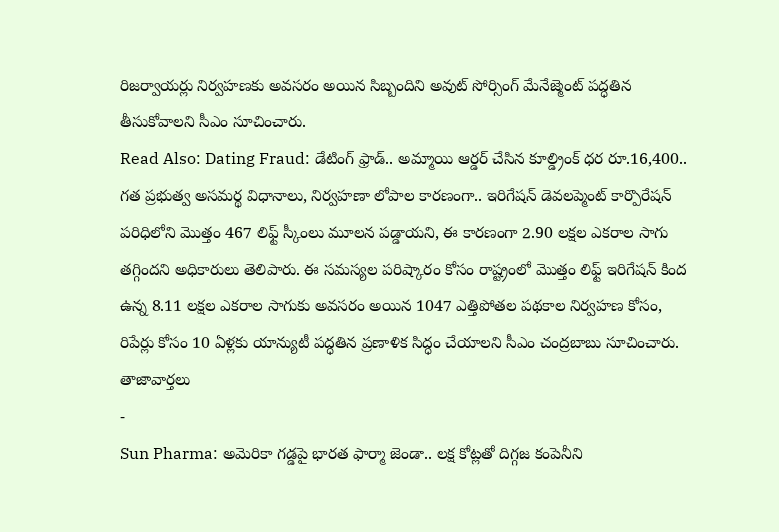రిజర్వాయర్లు నిర్వహణకు అవసరం అయిన సిబ్బందిని అవుట్ సోర్సింగ్ మేనేజ్మెంట్ పద్ధతిన తీసుకోవాలని సీఎం సూచించారు.
Read Also: Dating Fraud: డేటింగ్ ఫ్రాడ్.. అమ్మాయి ఆర్డర్ చేసిన కూల్డ్రింక్ ధర రూ.16,400..
గత ప్రభుత్వ అసమర్థ విధానాలు, నిర్వహణా లోపాల కారణంగా.. ఇరిగేషన్ డెవలప్మెంట్ కార్పొరేషన్ పరిధిలోని మొత్తం 467 లిఫ్ట్ స్కీంలు మూలన పడ్డాయని, ఈ కారణంగా 2.90 లక్షల ఎకరాల సాగు తగ్గిందని అధికారులు తెలిపారు. ఈ సమస్యల పరిష్కారం కోసం రాష్ట్రంలో మొత్తం లిఫ్ట్ ఇరిగేషన్ కింద ఉన్న 8.11 లక్షల ఎకరాల సాగుకు అవసరం అయిన 1047 ఎత్తిపోతల పథకాల నిర్వహణ కోసం, రిపేర్లు కోసం 10 ఏళ్లకు యాన్యుటీ పద్ధతిన ప్రణాళిక సిద్ధం చేయాలని సీఎం చంద్రబాబు సూచించారు.
తాజావార్తలు
-
Sun Pharma: అమెరికా గడ్డపై భారత ఫార్మా జెండా.. లక్ష కోట్లతో దిగ్గజ కంపెనీని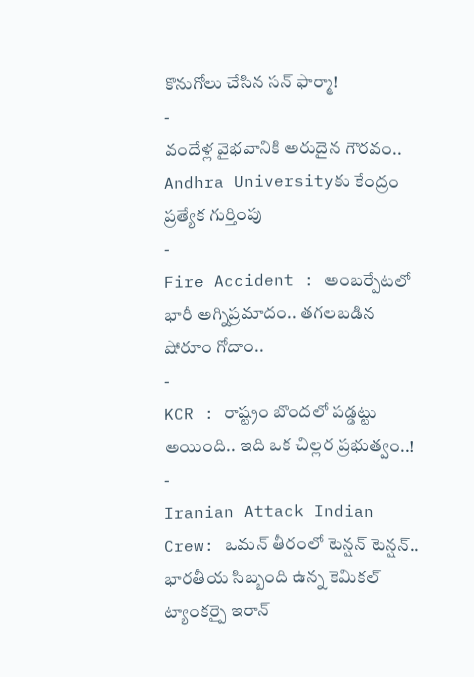కొనుగోలు చేసిన సన్ ఫార్మా!
-
వందేళ్ల వైభవానికి అరుదైన గౌరవం.. Andhra Universityకు కేంద్రం ప్రత్యేక గుర్తింపు
-
Fire Accident : అంబర్పేటలో భారీ అగ్నిప్రమాదం.. తగలబడిన షోరూం గోదాం..
-
KCR : రాష్ట్రం బొందలో పడ్డట్టు అయింది.. ఇది ఒక చిల్లర ప్రభుత్వం..!
-
Iranian Attack Indian Crew: ఒమన్ తీరంలో టెన్షన్ టెన్షన్.. భారతీయ సిబ్బంది ఉన్న కెమికల్ ట్యాంకర్పై ఇరాన్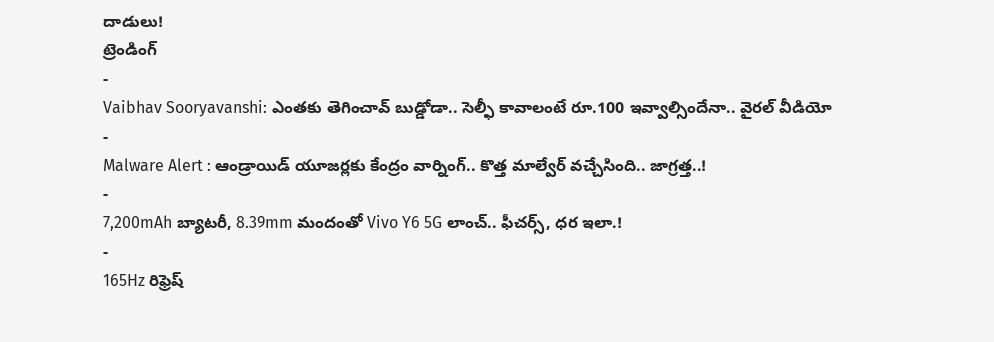దాడులు!
ట్రెండింగ్
-
Vaibhav Sooryavanshi: ఎంతకు తెగించావ్ బుడ్డోడా.. సెల్ఫీ కావాలంటే రూ.100 ఇవ్వాల్సిందేనా.. వైరల్ వీడియో
-
Malware Alert : ఆండ్రాయిడ్ యూజర్లకు కేంద్రం వార్నింగ్.. కొత్త మాల్వేర్ వచ్చేసింది.. జాగ్రత్త..!
-
7,200mAh బ్యాటరీ, 8.39mm మందంతో Vivo Y6 5G లాంచ్.. ఫీచర్స్, ధర ఇలా.!
-
165Hz రిఫ్రెష్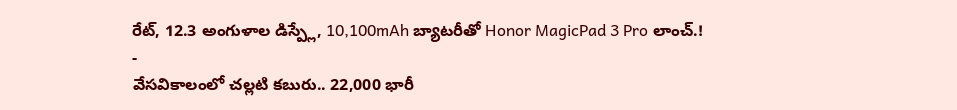రేట్, 12.3 అంగుళాల డిస్ప్లే, 10,100mAh బ్యాటరీతో Honor MagicPad 3 Pro లాంచ్.!
-
వేసవికాలంలో చల్లటి కబురు.. 22,000 భారీ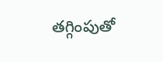తగ్గింపుతో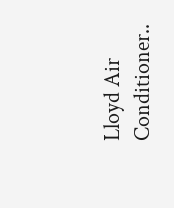Lloyd Air Conditioner..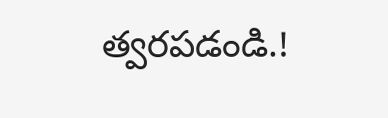త్వరపడండి.!